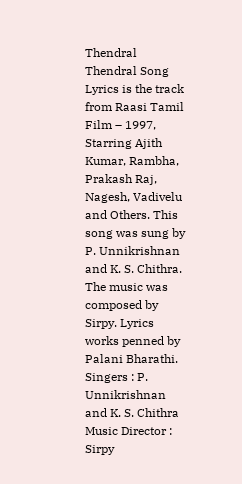Thendral Thendral Song Lyrics is the track from Raasi Tamil Film – 1997, Starring Ajith Kumar, Rambha, Prakash Raj, Nagesh, Vadivelu and Others. This song was sung by P. Unnikrishnan and K. S. Chithra. The music was composed by Sirpy. Lyrics works penned by Palani Bharathi.
Singers : P. Unnikrishnan and K. S. Chithra
Music Director : Sirpy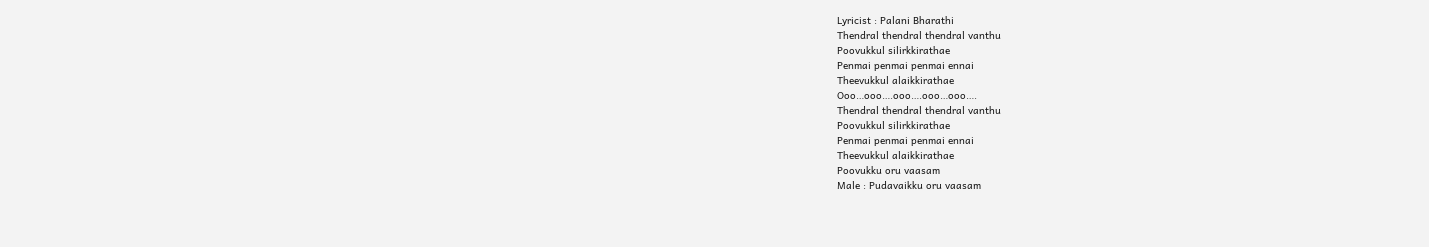Lyricist : Palani Bharathi
Thendral thendral thendral vanthu
Poovukkul silirkkirathae
Penmai penmai penmai ennai
Theevukkul alaikkirathae
Ooo…ooo….ooo….ooo…ooo….
Thendral thendral thendral vanthu
Poovukkul silirkkirathae
Penmai penmai penmai ennai
Theevukkul alaikkirathae
Poovukku oru vaasam
Male : Pudavaikku oru vaasam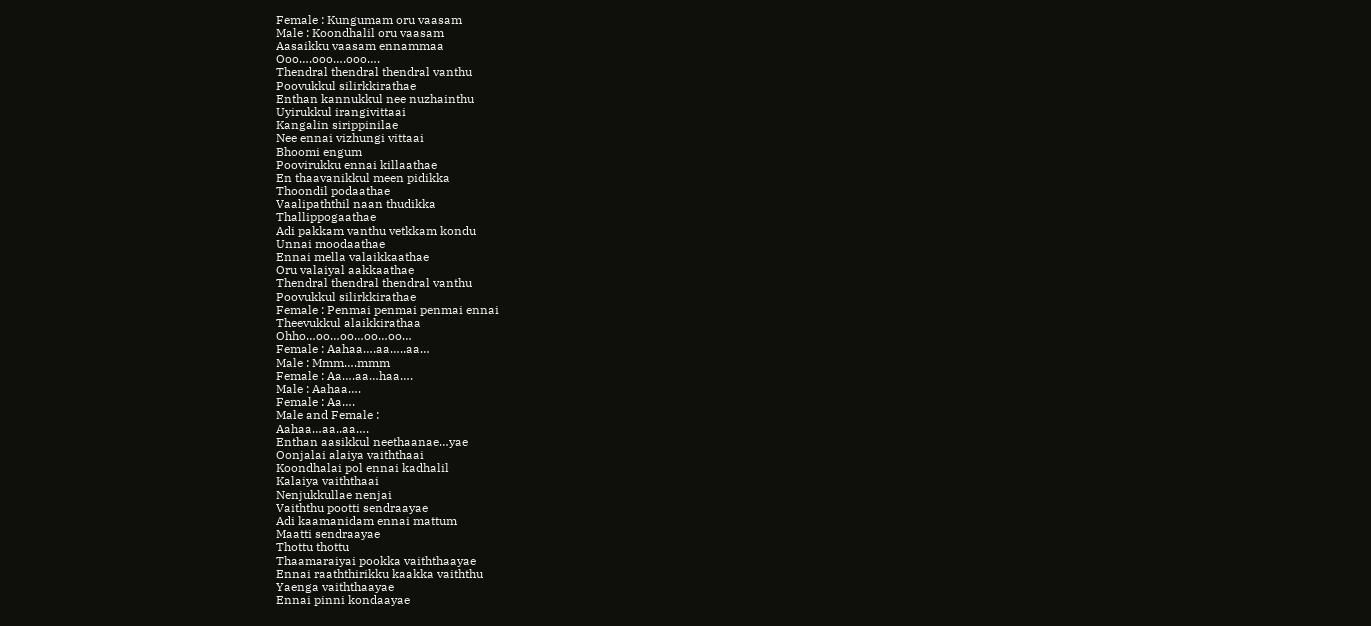Female : Kungumam oru vaasam
Male : Koondhalil oru vaasam
Aasaikku vaasam ennammaa
Ooo….ooo….ooo….
Thendral thendral thendral vanthu
Poovukkul silirkkirathae
Enthan kannukkul nee nuzhainthu
Uyirukkul irangivittaai
Kangalin sirippinilae
Nee ennai vizhungi vittaai
Bhoomi engum
Poovirukku ennai killaathae
En thaavanikkul meen pidikka
Thoondil podaathae
Vaalipaththil naan thudikka
Thallippogaathae
Adi pakkam vanthu vetkkam kondu
Unnai moodaathae
Ennai mella valaikkaathae
Oru valaiyal aakkaathae
Thendral thendral thendral vanthu
Poovukkul silirkkirathae
Female : Penmai penmai penmai ennai
Theevukkul alaikkirathaa
Ohho…oo…oo…oo…oo…
Female : Aahaa….aa…..aa…
Male : Mmm….mmm
Female : Aa….aa…haa….
Male : Aahaa….
Female : Aa….
Male and Female :
Aahaa…aa..aa….
Enthan aasikkul neethaanae…yae
Oonjalai alaiya vaiththaai
Koondhalai pol ennai kadhalil
Kalaiya vaiththaai
Nenjukkullae nenjai
Vaiththu pootti sendraayae
Adi kaamanidam ennai mattum
Maatti sendraayae
Thottu thottu
Thaamaraiyai pookka vaiththaayae
Ennai raaththirikku kaakka vaiththu
Yaenga vaiththaayae
Ennai pinni kondaayae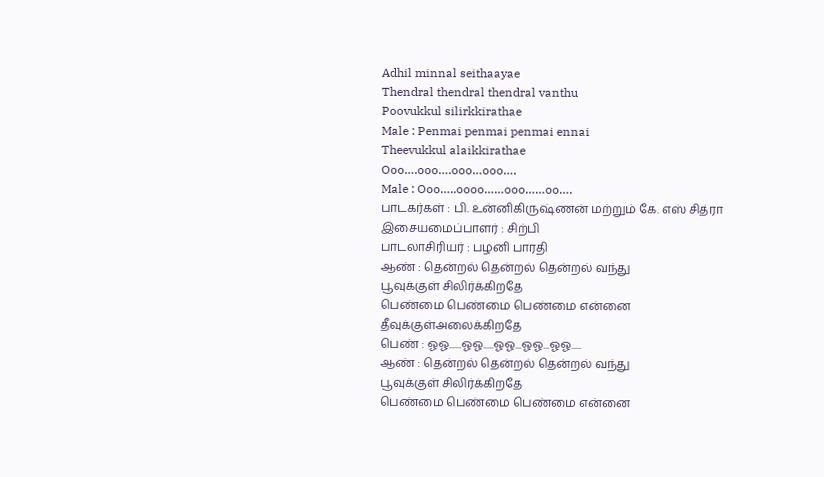Adhil minnal seithaayae
Thendral thendral thendral vanthu
Poovukkul silirkkirathae
Male : Penmai penmai penmai ennai
Theevukkul alaikkirathae
Ooo….ooo….ooo…ooo….
Male : Ooo…..oooo……ooo……oo….
பாடகர்கள் : பி. உன்னிகிருஷ்ணன் மற்றும் கே. எஸ் சித்ரா
இசையமைப்பாளர் : சிற்பி
பாடலாசிரியர் : பழனி பாரதி
ஆண் : தென்றல் தென்றல் தென்றல் வந்து
பூவுக்குள் சிலிர்க்கிறதே
பெண்மை பெண்மை பெண்மை என்னை
தீவுக்குள்அலைக்கிறதே
பெண் : ஓஓ......ஓஓ.....ஓஓ...ஓஓ...ஓஓ.....
ஆண் : தென்றல் தென்றல் தென்றல் வந்து
பூவுக்குள் சிலிர்க்கிறதே
பெண்மை பெண்மை பெண்மை என்னை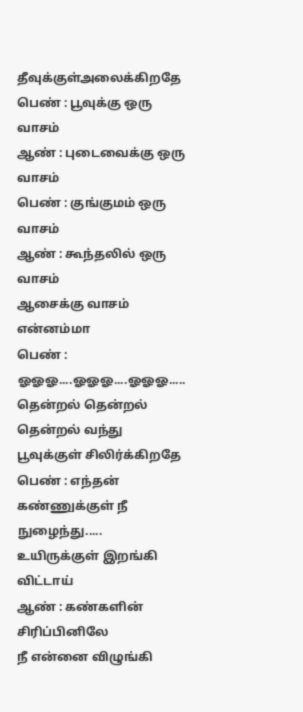தீவுக்குள்அலைக்கிறதே
பெண் : பூவுக்கு ஒரு வாசம்
ஆண் : புடைவைக்கு ஒரு வாசம்
பெண் : குங்குமம் ஒரு வாசம்
ஆண் : கூந்தலில் ஒரு வாசம்
ஆசைக்கு வாசம் என்னம்மா
பெண் : ஓஓஓ....ஓஓஓ....ஓஓஓ.....
தென்றல் தென்றல் தென்றல் வந்து
பூவுக்குள் சிலிர்க்கிறதே
பெண் : எந்தன் கண்ணுக்குள் நீ நுழைந்து.....
உயிருக்குள் இறங்கி விட்டாய்
ஆண் : கண்களின் சிரிப்பினிலே
நீ என்னை விழுங்கி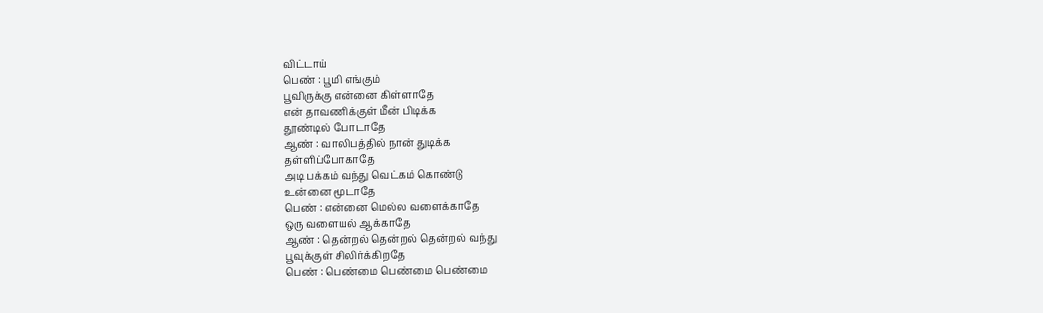விட்டாய்
பெண் : பூமி எங்கும்
பூவிருக்கு என்னை கிள்ளாதே
என் தாவணிக்குள் மீன் பிடிக்க
தூண்டில் போடாதே
ஆண் : வாலிபத்தில் நான் துடிக்க
தள்ளிப்போகாதே
அடி பக்கம் வந்து வெட்கம் கொண்டு
உன்னை மூடாதே
பெண் : என்னை மெல்ல வளைக்காதே
ஒரு வளையல் ஆக்காதே
ஆண் : தென்றல் தென்றல் தென்றல் வந்து
பூவுக்குள் சிலிர்க்கிறதே
பெண் : பெண்மை பெண்மை பெண்மை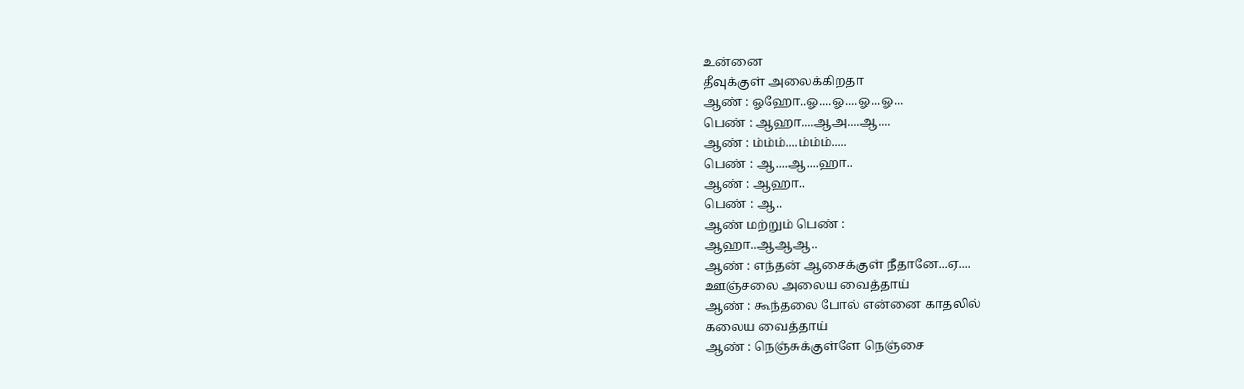உன்னை
தீவுக்குள் அலைக்கிறதா
ஆண் : ஓஹோ..ஓ....ஓ....ஓ...ஓ...
பெண் : ஆஹா....ஆஅ....ஆ....
ஆண் : ம்ம்ம்....ம்ம்ம்.....
பெண் : ஆ....ஆ....ஹா..
ஆண் : ஆஹா..
பெண் : ஆ..
ஆண் மற்றும் பெண் :
ஆஹா..ஆஆஆ..
ஆண் : எந்தன் ஆசைக்குள் நீதானே...ஏ....
ஊஞ்சலை அலைய வைத்தாய்
ஆண் : கூந்தலை போல் என்னை காதலில்
கலைய வைத்தாய்
ஆண் : நெஞ்சுக்குள்ளே நெஞ்சை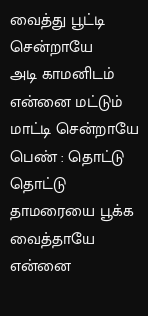வைத்து பூட்டி சென்றாயே
அடி காமனிடம் என்னை மட்டும்
மாட்டி சென்றாயே
பெண் : தொட்டு தொட்டு
தாமரையை பூக்க வைத்தாயே
என்னை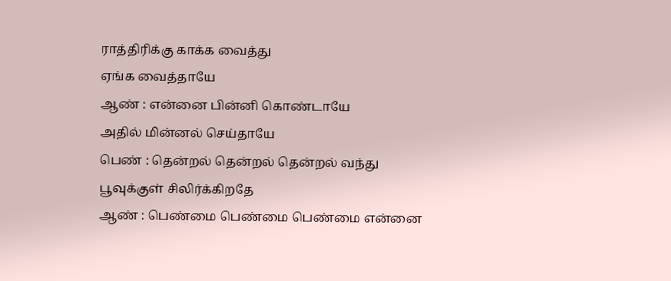ராத்திரிக்கு காக்க வைத்து
ஏங்க வைத்தாயே
ஆண் : என்னை பின்னி கொண்டாயே
அதில் மின்னல் செய்தாயே
பெண் : தென்றல் தென்றல் தென்றல் வந்து
பூவுக்குள் சிலிர்க்கிறதே
ஆண் : பெண்மை பெண்மை பெண்மை என்னை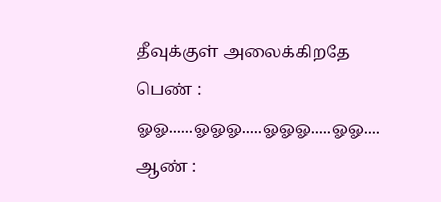தீவுக்குள் அலைக்கிறதே
பெண் : ஓஓ......ஓஓஓ.....ஓஓஓ.....ஓஓ....
ஆண் :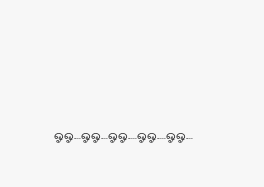ஓஓ....ஓஓ....ஓஓ.....ஓஓ.....ஓஓ....